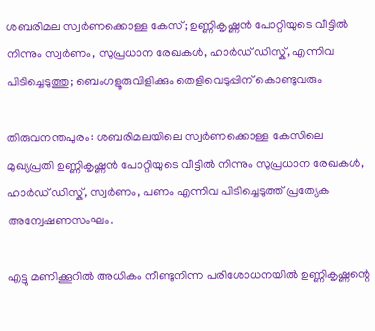ശബരിമല സ്വർണക്കൊള്ള കേസ്; ഉണ്ണികൃഷ്ണൻ പോറ്റിയുടെ വീട്ടിൽ നിന്നും സ്വർണം, സുപ്രധാന രേഖകൾ, ഹാർഡ് ഡിസ്ക്, എന്നിവ പിടിച്ചെടുത്തു; ബെംഗളൂരുവിളിക്കും തെളിവെടുപ്പിന് കൊണ്ടുവരും

തിരുവനന്തപുരം: ശബരിമലയിലെ സ്വർണക്കൊള്ള കേസിലെ മുഖ്യപ്രതി ഉണ്ണികൃഷ്ണൻ പോറ്റിയുടെ വീട്ടിൽ നിന്നും സുപ്രധാന രേഖകൾ, ഹാർഡ് ഡിസ്ക്, സ്വർണം, പണം എന്നിവ പിടിച്ചെടുത്ത് പ്രത്യേക അന്വേഷണസംഘം.

എട്ടു മണിക്കൂറിൽ അധികം നീണ്ടുനിന്ന പരിശോധനയിൽ ഉണ്ണികൃഷ്ണന്റെ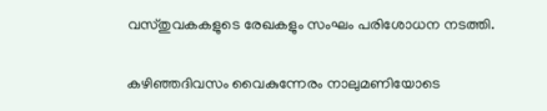വസ്തുവകകളുടെ രേഖകളും സംഘം പരിശോധന നടത്തി.

കഴിഞ്ഞദിവസം വൈകുന്നേരം നാലുമണിയോടെ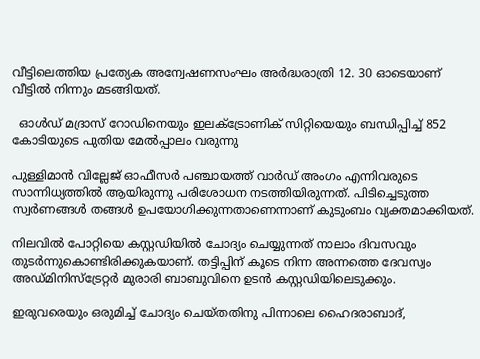വീട്ടിലെത്തിയ പ്രത്യേക അന്വേഷണസംഘം അർദ്ധരാത്രി 12. 30 ഓടെയാണ് വീട്ടിൽ നിന്നും മടങ്ങിയത്.

  ഓൾഡ് മദ്രാസ് റോഡിനെയും ഇലക്ട്രോണിക് സിറ്റിയെയും ബന്ധിപ്പിച്ച് 852 കോടിയുടെ പുതിയ മേൽപ്പാലം വരുന്നു

പുള്ളിമാൻ വില്ലേജ് ഓഫീസർ പഞ്ചായത്ത് വാർഡ് അംഗം എന്നിവരുടെ സാന്നിധ്യത്തിൽ ആയിരുന്നു പരിശോധന നടത്തിയിരുന്നത്. പിടിച്ചെടുത്ത സ്വർണങ്ങൾ തങ്ങൾ ഉപയോഗിക്കുന്നതാണെന്നാണ് കുടുംബം വ്യക്തമാക്കിയത്.

നിലവിൽ പോറ്റിയെ കസ്റ്റഡിയിൽ ചോദ്യം ചെയ്യുന്നത് നാലാം ദിവസവും തുടർന്നുകൊണ്ടിരിക്കുകയാണ്. തട്ടിപ്പിന് കൂടെ നിന്ന അന്നത്തെ ദേവസ്വം അഡ്മിനിസ്ട്രേറ്റർ മുരാരി ബാബുവിനെ ഉടൻ കസ്റ്റഡിയിലെടുക്കും.

ഇരുവരെയും ഒരുമിച്ച് ചോദ്യം ചെയ്തതിനു പിന്നാലെ ഹൈദരാബാദ്,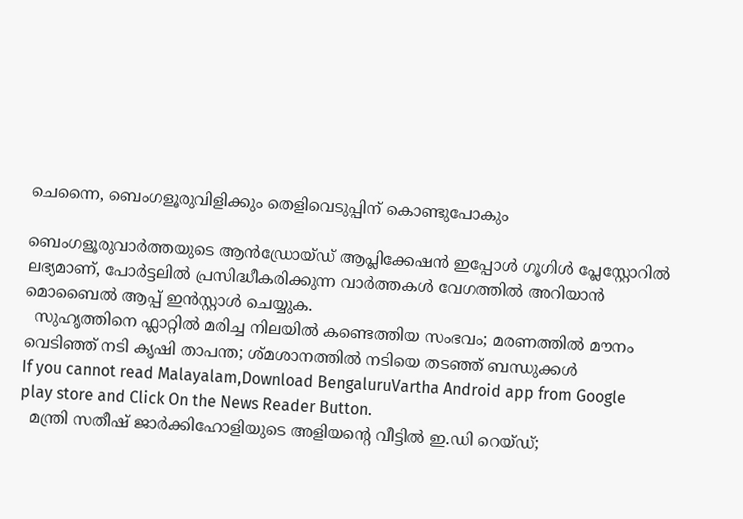ചെന്നൈ, ബെംഗളൂരുവിളിക്കും തെളിവെടുപ്പിന് കൊണ്ടുപോകും

ബെംഗളൂരുവാർത്തയുടെ ആൻഡ്രോയ്ഡ് ആപ്ലിക്കേഷൻ ഇപ്പോൾ ഗൂഗിൾ പ്ലേസ്റ്റോറിൽ ലഭ്യമാണ്, പോർട്ടലിൽ പ്രസിദ്ധീകരിക്കുന്ന വാർത്തകൾ വേഗത്തിൽ അറിയാൻ മൊബൈൽ ആപ്പ് ഇൻസ്റ്റാൾ ചെയ്യുക.
  സുഹൃത്തിനെ ഫ്ലാറ്റിൽ മരിച്ച നിലയിൽ കണ്ടെത്തിയ സംഭവം; മരണത്തിൽ മൗനം വെടിഞ്ഞ് നടി കൃഷി താപന്ത; ശ്മശാനത്തിൽ നടിയെ തടഞ്ഞ് ബന്ധുക്കൾ
If you cannot read Malayalam,Download BengaluruVartha Android app from Google play store and Click On the News Reader Button.
  മന്ത്രി സതീഷ് ജാർക്കിഹോളിയുടെ അളിയന്റെ വീട്ടിൽ ഇ.ഡി റെയ്ഡ്;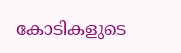കോടികളുടെ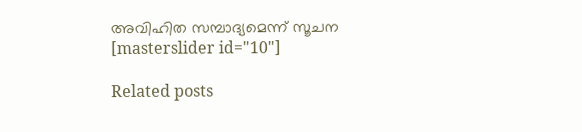അവിഹിത സമ്പാദ്യമെന്ന് സൂചന
[masterslider id="10"]

Related posts